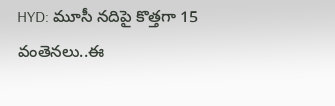HYD: మూసీ నదిపై కొత్తగా 15 వంతెనలు..ఈ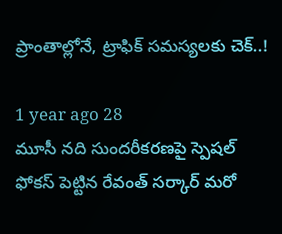ప్రాంతాల్లోనే, ట్రాఫిక్ సమస్యలకు చెక్..!

1 year ago 28
మూసీ నది సుందరీకరణపై స్పెషల్ ఫోకస్ పెట్టిన రేవంత్ సర్కార్ మరో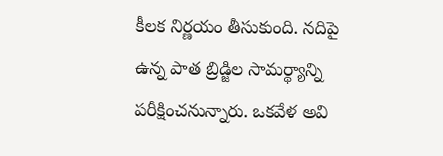కీలక నిర్ణయం తీసుకుంది. నదిపై ఉన్న పాత బ్రిడ్జిల సామర్థ్యాన్ని పరీక్షించనున్నారు. ఒకవేళ అవి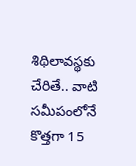శిథిలావస్థకు చేరితే.. వాటి సమీపంలోనే కొత్తగా 15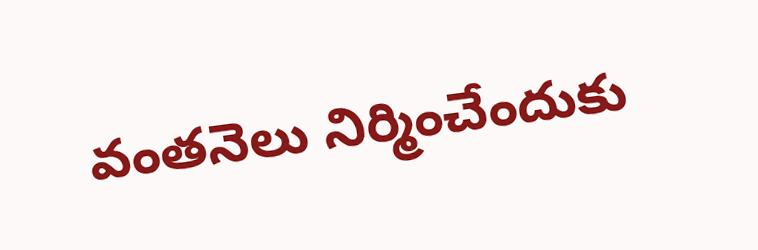వంతనెలు నిర్మించేందుకు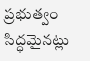ప్రభుత్వం సిద్ధమైనట్లు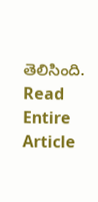తెలిసింది.
Read Entire Article